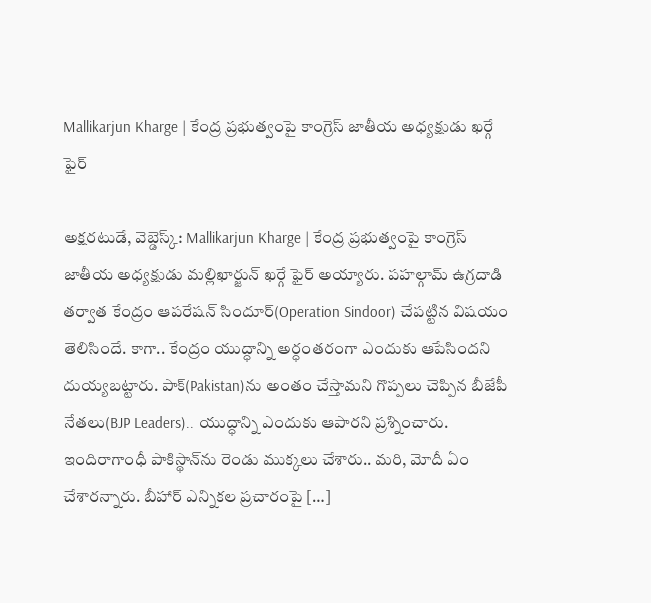Mallikarjun Kharge | కేంద్ర ప్రభుత్వంపై కాంగ్రెస్ జాతీయ అధ్యక్షుడు ఖర్గే ఫైర్

అక్షరటుడే, వెబ్డెస్క్: Mallikarjun Kharge | కేంద్ర ప్రభుత్వంపై కాంగ్రెస్ జాతీయ అధ్యక్షుడు మల్లిఖార్జున్ ఖర్గే ఫైర్ అయ్యారు. పహల్గామ్ ఉగ్రదాడి తర్వాత కేంద్రం ఆపరేషన్ సిందూర్(Operation Sindoor) చేపట్టిన విషయం తెలిసిందే. కాగా.. కేంద్రం యుద్ధాన్ని అర్ధంతరంగా ఎందుకు ఆపేసిందని దుయ్యబట్టారు. పాక్‌(Pakistan)ను అంతం చేస్తామని గొప్పలు చెప్పిన బీజేపీ నేతలు(BJP Leaders).. యుద్ధాన్ని ఎందుకు ఆపారని ప్రశ్నించారు. ఇందిరాగాంధీ పాకిస్థాన్‌ను రెండు ముక్కలు చేశారు.. మరి, మోదీ ఏం చేశారన్నారు. బీహార్ ఎన్నికల ప్రచారంపై […]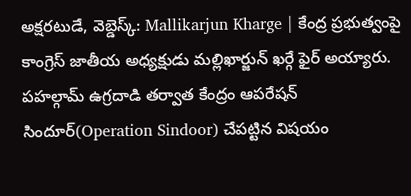అక్షరటుడే, వెబ్డెస్క్: Mallikarjun Kharge | కేంద్ర ప్రభుత్వంపై కాంగ్రెస్ జాతీయ అధ్యక్షుడు మల్లిఖార్జున్ ఖర్గే ఫైర్ అయ్యారు. పహల్గామ్ ఉగ్రదాడి తర్వాత కేంద్రం ఆపరేషన్ సిందూర్(Operation Sindoor) చేపట్టిన విషయం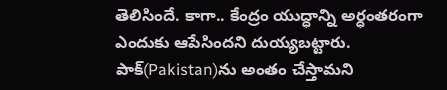తెలిసిందే. కాగా.. కేంద్రం యుద్ధాన్ని అర్ధంతరంగా ఎందుకు ఆపేసిందని దుయ్యబట్టారు. పాక్‌(Pakistan)ను అంతం చేస్తామని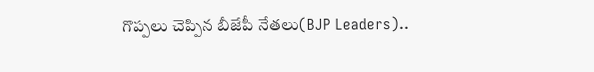గొప్పలు చెప్పిన బీజేపీ నేతలు(BJP Leaders)..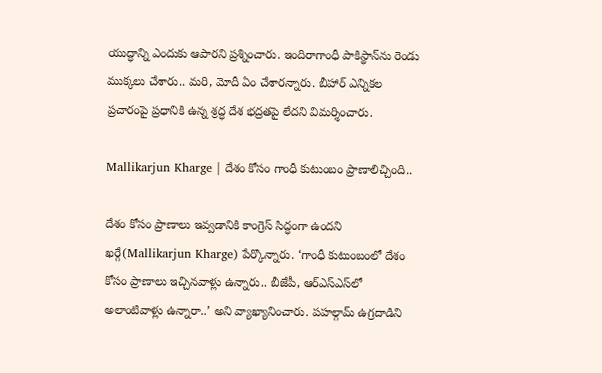యుద్ధాన్ని ఎందుకు ఆపారని ప్రశ్నించారు. ఇందిరాగాంధీ పాకిస్థాన్‌ను రెండు ముక్కలు చేశారు.. మరి, మోదీ ఏం చేశారన్నారు. బీహార్ ఎన్నికల ప్రచారంపై ప్రధానికి ఉన్న శ్రద్ధ దేశ భద్రతపై లేదని విమర్శించారు.

Mallikarjun Kharge | దేశం కోసం గాంధీ కుటుంబం ప్రాణాలిచ్చింది..

దేశం కోసం ప్రాణాలు ఇవ్వడానికి కాంగ్రెస్‌ సిద్ధంగా ఉందని ఖర్గే(Mallikarjun Kharge) పేర్కొన్నారు. ‘గాంధీ కుటుంబంలో దేశం కోసం ప్రాణాలు ఇచ్చినవాళ్లు ఉన్నారు.. బీజేపీ, ఆర్ఎస్ఎస్‌లో అలాంటివాళ్లు ఉన్నారా..’ అని వ్యాఖ్యానించారు. పహల్గామ్ ఉగ్రదాడిని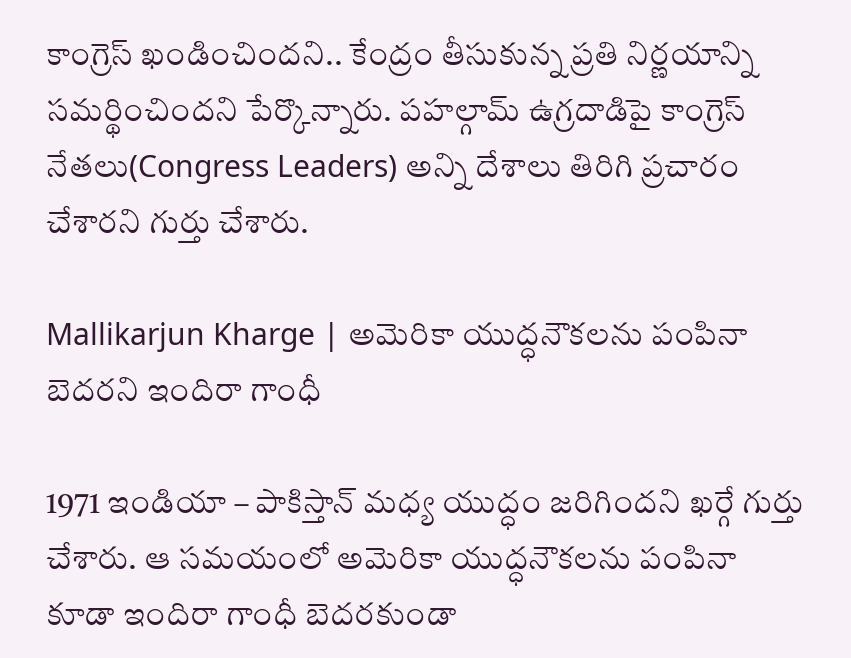కాంగ్రెస్ ఖండించిందని.. కేంద్రం తీసుకున్న ప్రతి నిర్ణయాన్ని సమర్థించిందని పేర్కొన్నారు. పహల్గామ్ ఉగ్రదాడిపై కాంగ్రెస్ నేతలు(Congress Leaders) అన్ని దేశాలు తిరిగి ప్రచారం చేశారని గుర్తు చేశారు.

Mallikarjun Kharge | అమెరికా యుద్ధనౌకలను పంపినా బెదరని ఇందిరా గాంధీ

1971 ఇండియా – పాకిస్తాన్ మధ్య యుద్ధం జరిగిందని ఖర్గే గుర్తు చేశారు. ఆ సమయంలో అమెరికా యుద్ధనౌకలను పంపినా కూడా ఇందిరా గాంధీ బెదరకుండా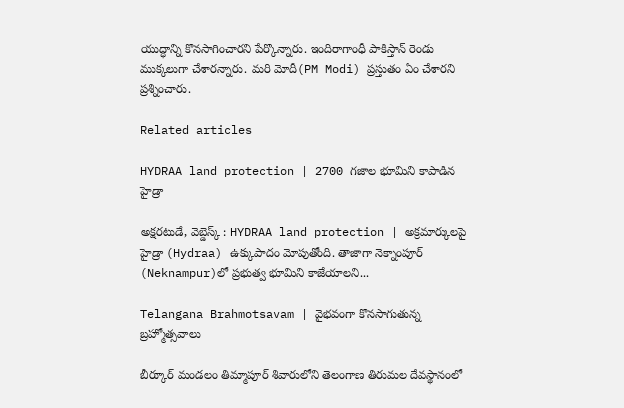యుద్ధాన్ని కొనసాగించారని పేర్కొన్నారు. ఇందిరాగాంధీ పాకిస్తాన్ రెండు ముక్కలుగా చేశారన్నారు. మరి మోదీ(PM Modi) ప్రస్తుతం ఏం చేశారని ప్రశ్నించారు.

Related articles

HYDRAA land protection | 2700 గ‌జాల భూమిని కాపాడిన హైడ్రా

అక్షరటుడే, వెబ్డెస్క్ : HYDRAA land protection | అక్రమార్కులపై హైడ్రా (Hydraa) ఉక్కుపాదం మోపుతోంది. తాజాగా నెక్నాంపూర్‌ (Neknampur)లో ప్ర‌భుత్వ భూమిని కాజేయాల‌ని...

Telangana Brahmotsavam | వైభవంగా కొనసాగుతున్న బ్రహ్మోత్సవాలు

బీర్కూర్ మండలం తిమ్మాపూర్ శివారులోని తెలంగాణ తిరుమల దేవస్థానంలో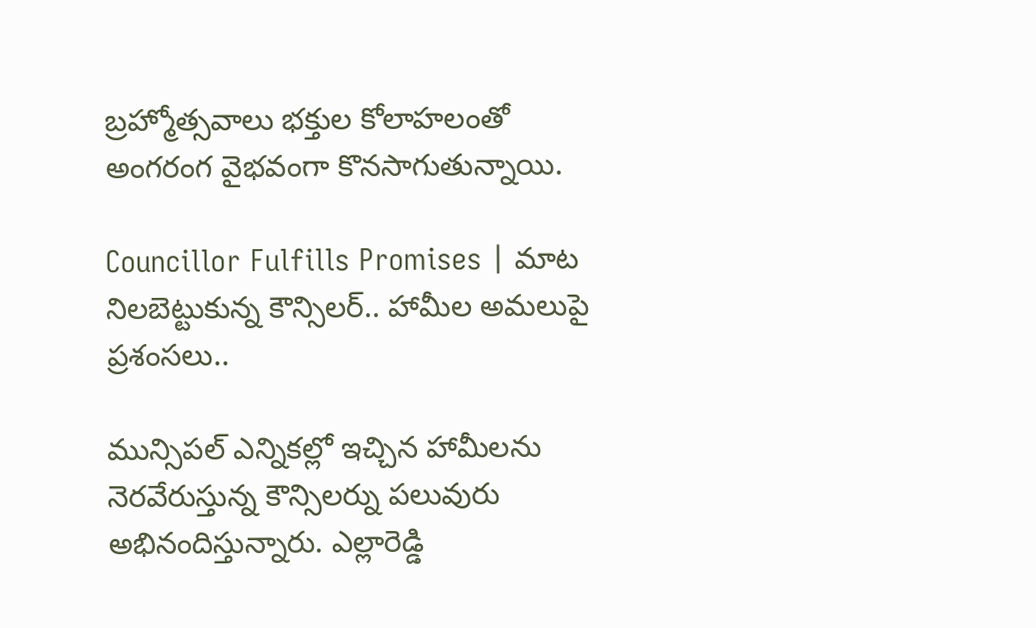బ్రహ్మోత్సవాలు భక్తుల కోలాహలంతో అంగరంగ వైభవంగా కొనసాగుతున్నాయి.

Councillor Fulfills Promises | మాట నిలబెట్టుకున్న కౌన్సిలర్.. హామీల అమలుపై ప్రశంసలు..

మున్సిపల్ ఎన్నికల్లో ఇచ్చిన హామీలను నెరవేరుస్తున్న కౌన్సిలర్ను పలువురు అభినందిస్తున్నారు. ఎల్లారెడ్డి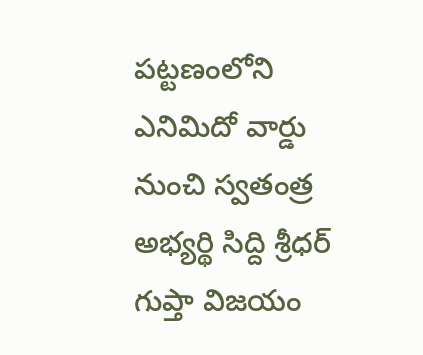పట్టణంలోని ఎనిమిదో వార్డు నుంచి స్వతంత్ర అభ్యర్థి సిద్ది శ్రీధర్ గుప్తా విజయం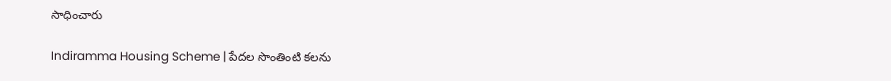సాధించారు

Indiramma Housing Scheme | పేదల సొంతింటి కలను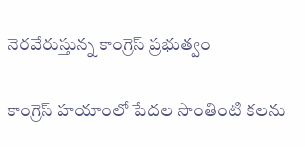నెరవేరుస్తున్న కాంగ్రెస్ ప్రభుత్వం

కాంగ్రెస్ హయాంలో పేదల సొంతింటి కలను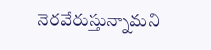నెరవేరుస్తున్నామని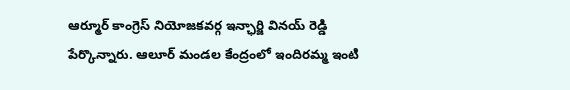ఆర్మూర్ కాంగ్రెస్ నియోజకవర్గ ఇన్ఛార్జి వినయ్ రెడ్డి పేర్కొన్నారు. ఆలూర్ మండల కేంద్రంలో ఇందిరమ్మ ఇంటి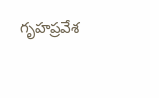గృహప్రవేశ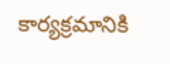కార్యక్రమానికి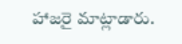హాజరై మాట్లాడారు.